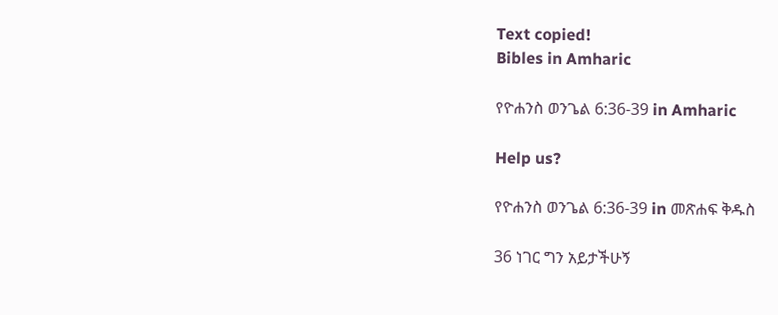Text copied!
Bibles in Amharic

የዮሐንስ ወንጌል 6:36-39 in Amharic

Help us?

የዮሐንስ ወንጌል 6:36-39 in መጽሐፍ ቅዱስ

36 ነገር ግን አይታችሁኝ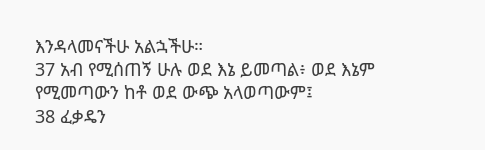እንዳላመናችሁ አልኋችሁ።
37 አብ የሚሰጠኝ ሁሉ ወደ እኔ ይመጣል፥ ወደ እኔም የሚመጣውን ከቶ ወደ ውጭ አላወጣውም፤
38 ፈቃዴን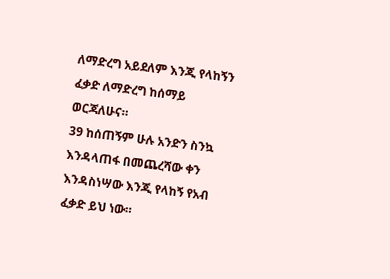ለማድረግ አይደለም እንጂ የላከኝን ፈቃድ ለማድረግ ከሰማይ ወርጃለሁና።
39 ከሰጠኝም ሁሉ አንድን ስንኳ እንዳላጠፋ በመጨረሻው ቀን እንዳስነሣው እንጂ የላከኝ የአብ ፈቃድ ይህ ነው።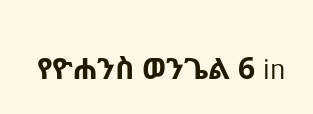የዮሐንስ ወንጌል 6 in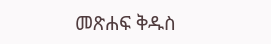መጽሐፍ ቅዱስ